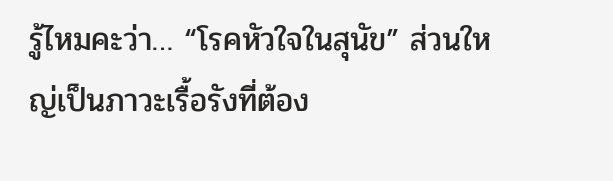รู้ไหมคะว่า… “โรคหัวใจในสุนัข” ส่วนใหญ่เป็นภาวะเรื้อรังที่ต้อง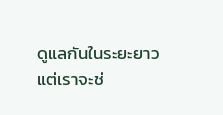ดูแลกันในระยะยาว
แต่เราจะช่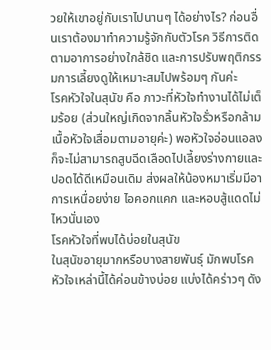วยให้เขาอยู่กับเราไปนานๆ ได้อย่างไร? ก่อนอื่นเราต้องมาทำความรู้จักกับตัวโรค วิธีการติดตามอาการอย่างใกล้ชิด และการปรับพฤติกรรมการเลี้ยงดูให้เหมาะสมไปพร้อมๆ กันค่ะ
โรคหัวใจในสุนัข คือ ภาวะที่หัวใจทำงานได้ไม่เต็มร้อย (ส่วนใหญ่เกิดจากลิ้นหัวใจรั่วหรือกล้ามเนื้อหัวใจเสื่อมตามอายุค่ะ) พอหัวใจอ่อนแอลง ก็จะไม่สามารถสูบฉีดเลือดไปเลี้ยงร่างกายและปอดได้ดีเหมือนเดิม ส่งผลให้น้องหมาเริ่มมีอาการเหนื่อยง่าย ไอคอกแคก และหอบสู้แดดไม่ไหวนั่นเอง
โรคหัวใจที่พบได้บ่อยในสุนัข
ในสุนัขอายุมากหรือบางสายพันธุ์ มักพบโรคหัวใจเหล่านี้ได้ค่อนข้างบ่อย แบ่งได้คร่าวๆ ดัง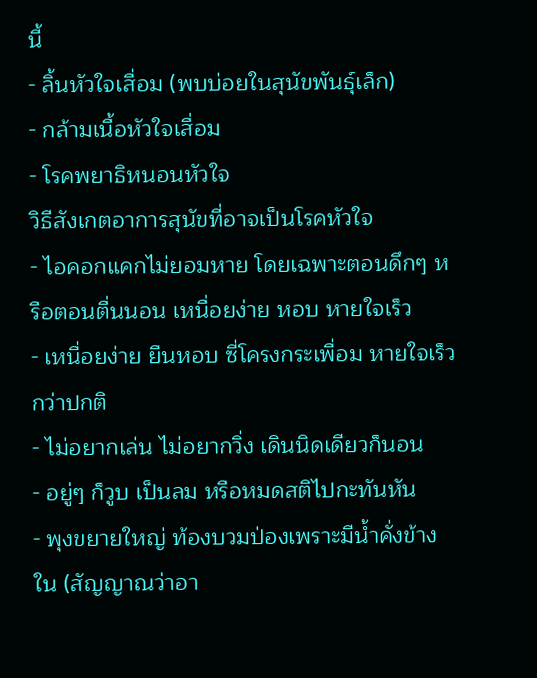นี้
- ลิ้นหัวใจเสื่อม (พบบ่อยในสุนัขพันธุ์เล็ก)
- กล้ามเนื้อหัวใจเสื่อม
- โรคพยาธิหนอนหัวใจ
วิธีสังเกตอาการสุนัขที่อาจเป็นโรคหัวใจ
- ไอคอกแคกไม่ยอมหาย โดยเฉพาะตอนดึกๆ หรือตอนตื่นนอน เหนื่อยง่าย หอบ หายใจเร็ว
- เหนื่อยง่าย ยืนหอบ ซี่โครงกระเพื่อม หายใจเร็วกว่าปกติ
- ไม่อยากเล่น ไม่อยากวิ่ง เดินนิดเดียวก็นอน
- อยู่ๆ ก็วูบ เป็นลม หรือหมดสติไปกะทันหัน
- พุงขยายใหญ่ ท้องบวมป่องเพราะมีน้ำคั่งข้างใน (สัญญาณว่าอา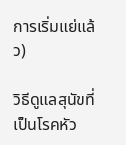การเริ่มแย่แล้ว)

วิธีดูแลสุนัขที่เป็นโรคหัว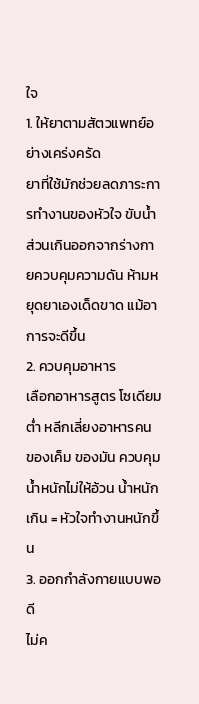ใจ
1. ให้ยาตามสัตวแพทย์อย่างเคร่งครัด
ยาที่ใช้มักช่วยลดภาระการทำงานของหัวใจ ขับน้ำส่วนเกินออกจากร่างกายควบคุมความดัน ห้ามหยุดยาเองเด็ดขาด แม้อาการจะดีขึ้น
2. ควบคุมอาหาร
เลือกอาหารสูตร โซเดียมต่ำ หลีกเลี่ยงอาหารคน ของเค็ม ของมัน ควบคุมน้ำหนักไม่ให้อ้วน น้ำหนักเกิน = หัวใจทำงานหนักขึ้น
3. ออกกำลังกายแบบพอดี
ไม่ค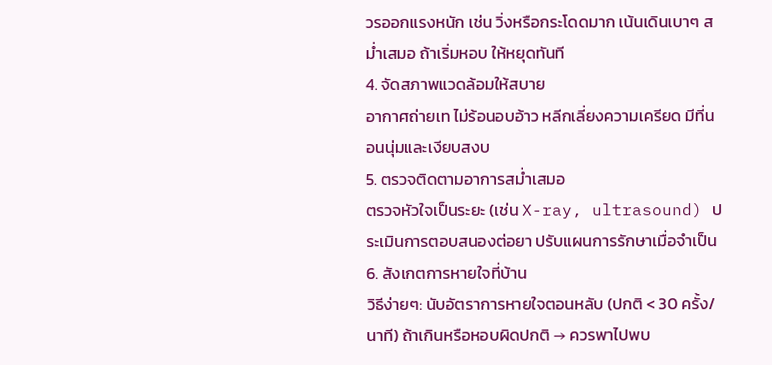วรออกแรงหนัก เช่น วิ่งหรือกระโดดมาก เน้นเดินเบาๆ สม่ำเสมอ ถ้าเริ่มหอบ ให้หยุดทันที
4. จัดสภาพแวดล้อมให้สบาย
อากาศถ่ายเท ไม่ร้อนอบอ้าว หลีกเลี่ยงความเครียด มีที่นอนนุ่มและเงียบสงบ
5. ตรวจติดตามอาการสม่ำเสมอ
ตรวจหัวใจเป็นระยะ (เช่น X-ray, ultrasound) ประเมินการตอบสนองต่อยา ปรับแผนการรักษาเมื่อจำเป็น
6. สังเกตการหายใจที่บ้าน
วิธีง่ายๆ: นับอัตราการหายใจตอนหลับ (ปกติ < 30 ครั้ง/นาที) ถ้าเกินหรือหอบผิดปกติ → ควรพาไปพบ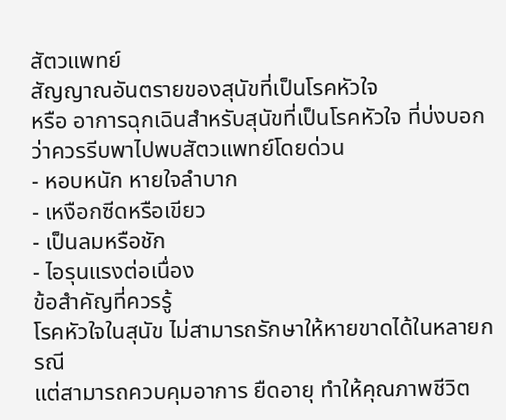สัตวแพทย์
สัญญาณอันตรายของสุนัขที่เป็นโรคหัวใจ
หรือ อาการฉุกเฉินสำหรับสุนัขที่เป็นโรคหัวใจ ที่บ่งบอกว่าควรรีบพาไปพบสัตวแพทย์โดยด่วน
- หอบหนัก หายใจลำบาก
- เหงือกซีดหรือเขียว
- เป็นลมหรือชัก
- ไอรุนแรงต่อเนื่อง
ข้อสำคัญที่ควรรู้
โรคหัวใจในสุนัข ไม่สามารถรักษาให้หายขาดได้ในหลายกรณี
แต่สามารถควบคุมอาการ ยืดอายุ ทำให้คุณภาพชีวิต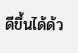ดีขึ้นได้ด้ว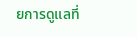ยการดูแลที่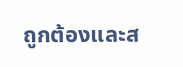ถูกต้องและส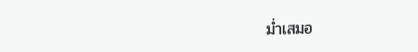ม่ำเสมอ